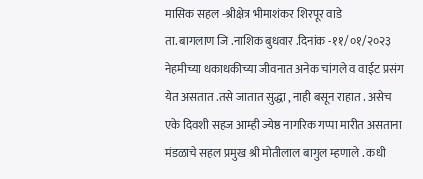मासिक सहल -श्रीक्षेत्र भीमाशंकर शिरपूर वाडे
ता. बागलाण जि .नाशिक बुधवार .दिनांक -११/०१/२०२३
नेहमीच्या धकाधकीच्या जीवनात अनेक चांगले व वाईट प्रसंग येत असतात .तसे जातात सुद्धा , नाही बसून राहात . असेच एके दिवशी सहज आम्ही ज्येष्ठ नागरिक गप्पा मारीत असताना मंडळाचे सहल प्रमुख श्री मोतीलाल बागुल म्हणाले . कधी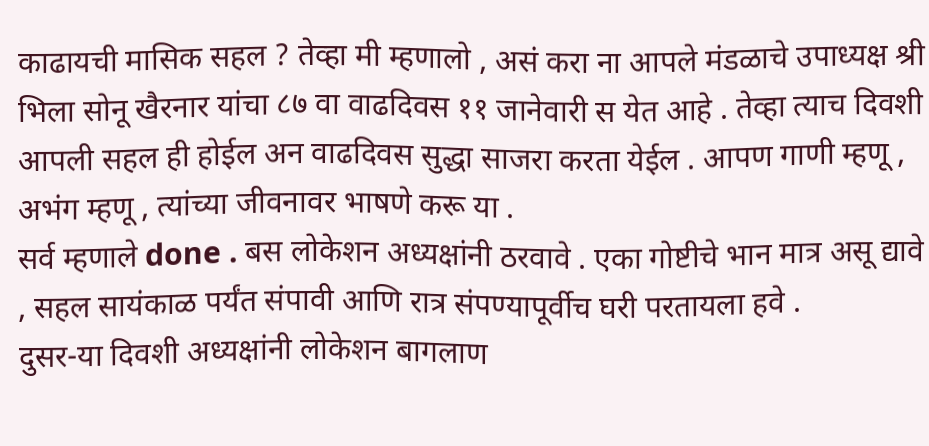काढायची मासिक सहल ? तेव्हा मी म्हणालो , असं करा ना आपले मंडळाचे उपाध्यक्ष श्री भिला सोनू खैरनार यांचा ८७ वा वाढदिवस ११ जानेवारी स येत आहे . तेव्हा त्याच दिवशी आपली सहल ही होईल अन वाढदिवस सुद्धा साजरा करता येईल . आपण गाणी म्हणू , अभंग म्हणू , त्यांच्या जीवनावर भाषणे करू या .
सर्व म्हणाले done . बस लोकेशन अध्यक्षांनी ठरवावे . एका गोष्टीचे भान मात्र असू द्यावे , सहल सायंकाळ पर्यंत संपावी आणि रात्र संपण्यापूर्वीच घरी परतायला हवे .
दुसर-या दिवशी अध्यक्षांनी लोकेशन बागलाण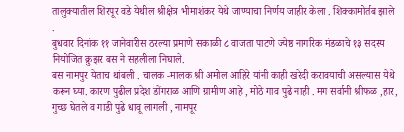तालुक्यातील शिरपूर वडे येथील श्रीक्षेत्र भीमाशंकर येथे जाण्याचा निर्णय जाहीर केला . शिक्कामोर्तब झाले .
बुधवार दिनांक ११ जानेवारीस ठरल्या प्रमाणे सकाळी ८ वाजता पाटणे ज्येष्ठ नागरिक मंडळाचे १३ सदस्य नियोजित क्रुझर बस ने सहलीला निघाले.
बस नामपुर येताच थांबली . चालक -मालक श्री अमोल आहिरे यांनी काही खरेदी करावयाची असल्यास येथे करून घ्या. कारण पुढील प्रदेश डोंगराळ आणि ग्रामीण आहे , मोठे गाव पुढे नाही . मग सर्वानी श्रीफळ ,हार, गुच्छ घेतले व गाडी पुढे धावू लागली , नामपूर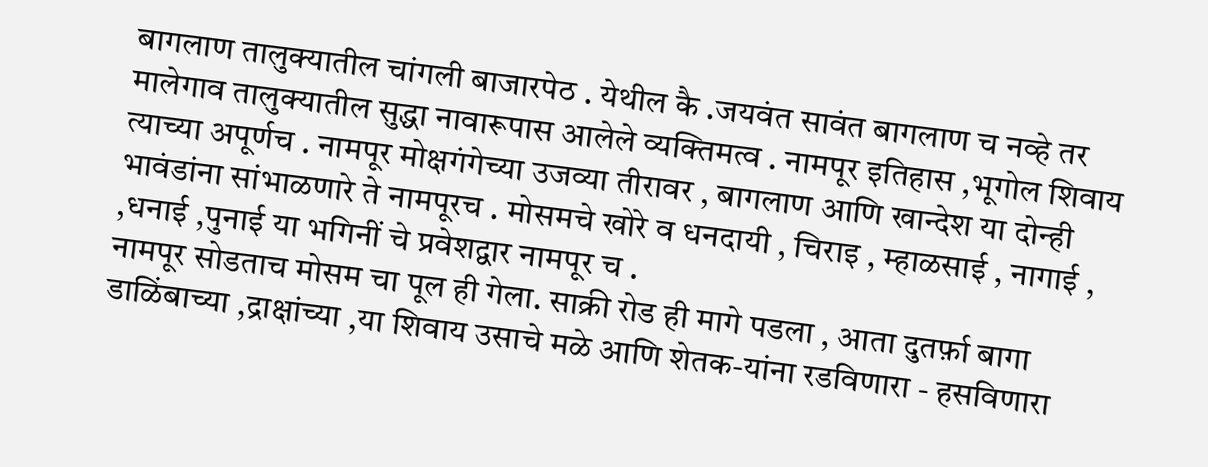बागलाण तालुक्यातील चांगली बाजारपेठ . येथील कै .जयवंत सावंत बागलाण च नव्हे तर मालेगाव तालुक्यातील सुद्धा नावारूपास आलेले व्यक्तिमत्व . नामपूर इतिहास ,भूगोल शिवाय त्याच्या अपूर्णच . नामपूर मोक्षगंगेच्या उजव्या तीरावर , बागलाण आणि खान्देश या दोन्ही भावंडांना सांभाळणारे ते नामपूरच . मोसमचे खोरे व धनदायी , चिराइ , म्हाळसाई , नागाई , ,धनाई ,पुनाई या भगिनीं चे प्रवेशद्वार नामपूर च .
नामपूर सोडताच मोसम चा पूल ही गेला. साक्री रोड ही मागे पडला , आता दुतर्फ़ा बागा डाळिंबाच्या ,द्राक्षांच्या ,या शिवाय उसाचे मळे आणि शेतक-यांना रडविणारा - हसविणारा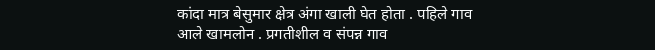कांदा मात्र बेसुमार क्षेत्र अंगा खाली घेत होता . पहिले गाव आले खामलोन . प्रगतीशील व संपन्न गाव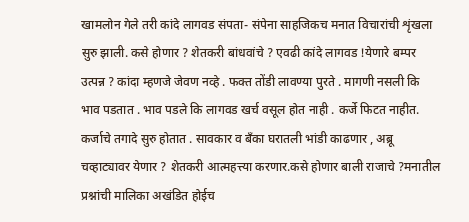खामलोन गेले तरी कांदे लागवड संपता- संपेना साहजिकच मनात विचारांची शृंखला सुरु झाली. कसे होणार ? शेतकरी बांधवांचे ? एवढी कांदे लागवड !येणारे बम्पर उत्पन्न ? कांदा म्हणजे जेवण नव्हे . फक्त तोंडी लावण्या पुरते . मागणी नसली कि भाव पडतात . भाव पडले कि लागवड खर्च वसूल होत नाही . कर्जे फिटत नाहीत. कर्जाचे तगादे सुरु होतात . सावकार व बँका घरातली भांडी काढणार , अब्रू चव्हाट्यावर येणार ? शेतकरी आत्महत्त्या करणार.कसे होणार बाली राजाचे ?मनातील प्रश्नांची मालिका अखंडित होईच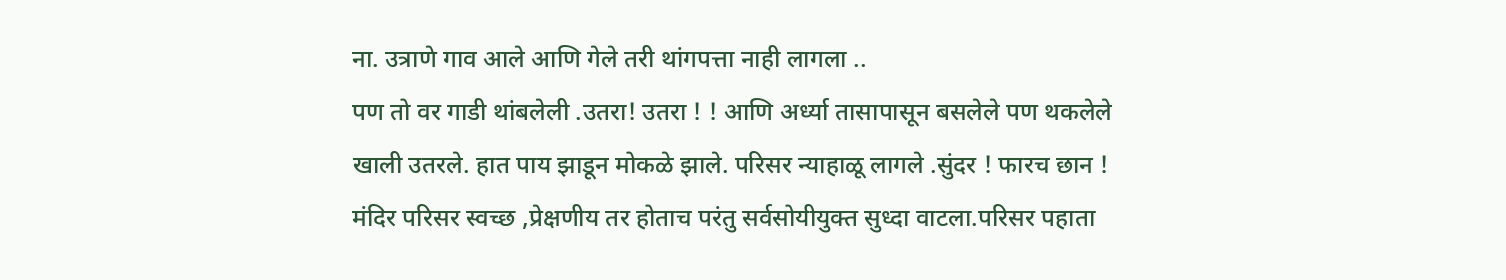ना. उत्राणे गाव आले आणि गेले तरी थांगपत्ता नाही लागला ..
पण तो वर गाडी थांबलेली .उतरा! उतरा ! ! आणि अर्ध्या तासापासून बसलेले पण थकलेले खाली उतरले. हात पाय झाडून मोकळे झाले. परिसर न्याहाळू लागले .सुंदर ! फारच छान ! मंदिर परिसर स्वच्छ ,प्रेक्षणीय तर होताच परंतु सर्वसोयीयुक्त सुध्दा वाटला.परिसर पहाता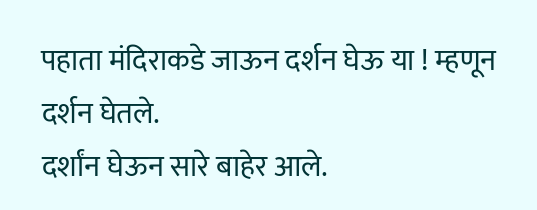पहाता मंदिराकडे जाऊन दर्शन घेऊ या ! म्हणून दर्शन घेतले.
दर्शांन घेऊन सारे बाहेर आले.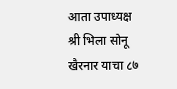आता उपाध्यक्ष श्री भिला सोनू खैरनार याचा ८७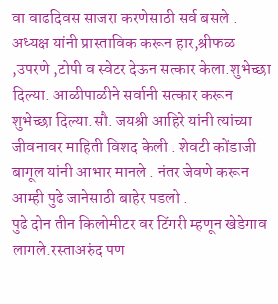वा वाढदिवस साजरा करणेसाठी सर्व बसले . अध्यक्ष यांनी प्रास्ताविक करून हार,श्रीफळ ,उपरणे ,टोपी व स्वेटर देऊन सत्कार केला.शुभेच्छा दिल्या. आळीपाळीने सर्वानी सत्कार करून शुभेच्छा दिल्या.सौ. जयश्री आहिरे यांनी त्यांच्या जीवनावर माहिती विशद केली . शेवटी कोंडाजी बागूल यांनी आभार मानले . नंतर जेवणे करून आम्ही पुढे जानेसाठी बाहेर पडलो .
पुढे दोन तीन किलोमीटर वर टिंगरी म्हणून खेडेगाव लागले.रस्ताअरुंद पण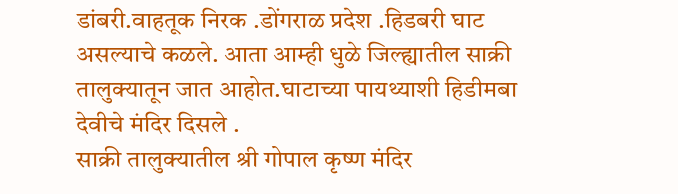डांबरी.वाहतूक निरक .डोंगराळ प्रदेश .हिडबरी घाट असल्याचे कळले. आता आम्ही धुळे जिल्ह्यातील साक्री तालुक्यातून जात आहोत.घाटाच्या पायथ्याशी हिडीमबा देवीचे मंदिर दिसले .
साक्री तालुक्यातील श्री गोपाल कृष्ण मंदिर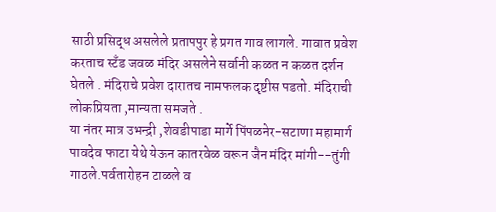साठी प्रसिद्ध असलेले प्रतापपुर हे प्रगत गाव लागले. गावात प्रवेश करताच स्टँड जवळ मंदिर असलेने सर्वानी कळत न कळत दर्शन घेतले . मंदिराचे प्रवेश दारातच नामफलक दृष्टीस पडतो. मंदिराची लोकप्रियता ,मान्यता समजते .
या नंतर मात्र उभन्द्री ,शेवडीपाडा मार्गे पिंपळनेर-सटाणा महामार्ग पावदेव फाटा येथे येऊन कातरवेळ वरून जैन मंदिर मांगी--तुंगी गाठले.पर्वतारोहन टाळले व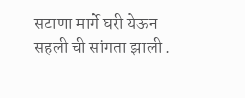सटाणा मार्गे घरी येऊन सहली ची सांगता झाली .